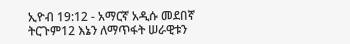ኢዮብ 19:12 - አማርኛ አዲሱ መደበኛ ትርጉም12 እኔን ለማጥፋት ሠራዊቱን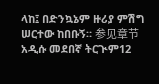ላከ፤ በድንኳኔም ዙሪያ ምሽግ ሠርተው ከበቡኝ። 参见章节አዲሱ መደበኛ ትርጒም12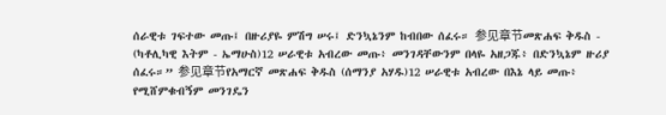ሰራዊቱ ገፍተው መጡ፤ በዙሪያዬ ምሽግ ሠሩ፤ ድንኳኔንም ከብበው ሰፈሩ። 参见章节መጽሐፍ ቅዱስ - (ካቶሊካዊ እትም - ኤማሁስ)12 ሠራዊቱ አብረው መጡ፥ መንገዳቸውንም በላዬ አዘጋጁ፥ በድንኳኔም ዙሪያ ሰፈሩ።” 参见章节የአማርኛ መጽሐፍ ቅዱስ (ሰማንያ አሃዱ)12 ሠራዊቱ አብረው በእኔ ላይ መጡ፥ የሚሸምቁብኝም መንገዴን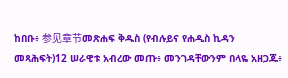ከበቡ፥ 参见章节መጽሐፍ ቅዱስ (የብሉይና የሐዲስ ኪዳን መጻሕፍት)12 ሠራዊቱ አብረው መጡ፥ መንገዳቸውንም በላዬ አዘጋጁ፥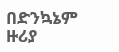በድንኳኔም ዙሪያ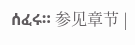ሰፈሩ። 参见章节 |